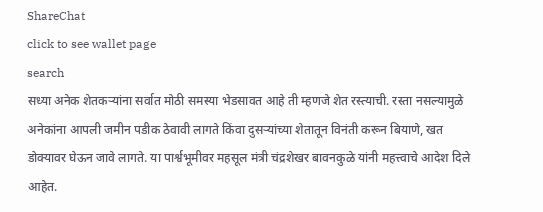ShareChat
click to see wallet page
search
सध्या अनेक शेतकऱ्यांना सर्वात मोठी समस्या भेडसावत आहे ती म्हणजे शेत रस्त्याची. रस्ता नसल्यामुळे अनेकांना आपली जमीन पडीक ठेवावी लागते किंवा दुसऱ्यांच्या शेतातून विनंती करून बियाणे, खत डोक्यावर घेऊन जावे लागते. या पार्श्वभूमीवर महसूल मंत्री चंद्रशेखर बावनकुळे यांनी महत्त्वाचे आदेश दिले आहेत.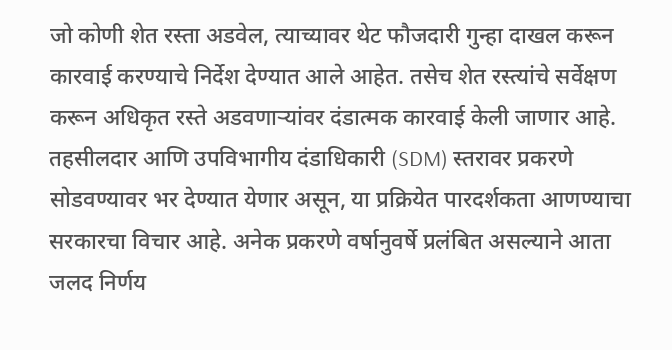जो कोणी शेत रस्ता अडवेल, त्याच्यावर थेट फौजदारी गुन्हा दाखल करून कारवाई करण्याचे निर्देश देण्यात आले आहेत. तसेच शेत रस्त्यांचे सर्वेक्षण करून अधिकृत रस्ते अडवणाऱ्यांवर दंडात्मक कारवाई केली जाणार आहे. तहसीलदार आणि उपविभागीय दंडाधिकारी (SDM) स्तरावर प्रकरणे सोडवण्यावर भर देण्यात येणार असून, या प्रक्रियेत पारदर्शकता आणण्याचा सरकारचा विचार आहे. अनेक प्रकरणे वर्षानुवर्षे प्रलंबित असल्याने आता जलद निर्णय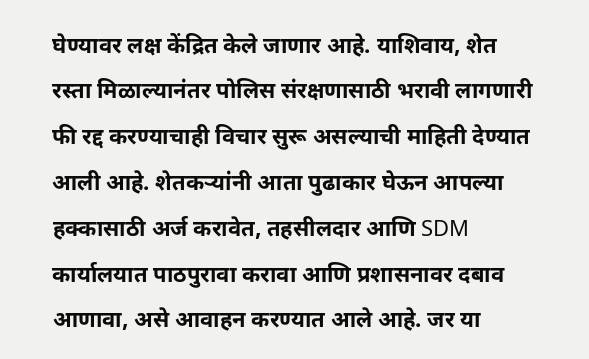घेण्यावर लक्ष केंद्रित केले जाणार आहे. याशिवाय, शेत रस्ता मिळाल्यानंतर पोलिस संरक्षणासाठी भरावी लागणारी फी रद्द करण्याचाही विचार सुरू असल्याची माहिती देण्यात आली आहे. शेतकऱ्यांनी आता पुढाकार घेऊन आपल्या हक्कासाठी अर्ज करावेत, तहसीलदार आणि SDM कार्यालयात पाठपुरावा करावा आणि प्रशासनावर दबाव आणावा, असे आवाहन करण्यात आले आहे. जर या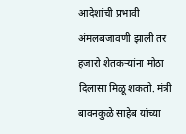आदेशांची प्रभावी अंमलबजावणी झाली तर हजारो शेतकऱ्यांना मोठा दिलासा मिळू शकतो. मंत्री बावनकुळे साहेब यांच्या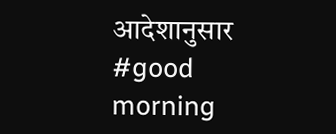आदेशानुसार #good morning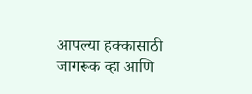आपल्या हक्कासाठी जागरूक व्हा आणि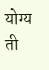योग्य ती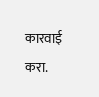कारवाई करा.